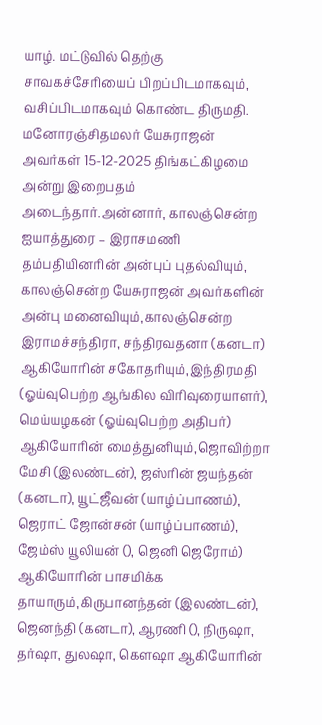யாழ். மட்டுவில் தெற்கு சாவகச்சேரியைப் பிறப்பிடமாகவும், வசிப்பிடமாகவும் கொண்ட திருமதி. மனோரஞ்சிதமலர் யேசுராஜன் அவர்கள் 15-12-2025 திங்கட்கிழமை அன்று இறைபதம் அடைந்தார்.அன்னார், காலஞ்சென்ற ஐயாத்துரை – இராசமணி தம்பதியினரின் அன்புப் புதல்வியும், காலஞ்சென்ற யேசுராஜன் அவர்களின் அன்பு மனைவியும்,காலஞ்சென்ற இராமச்சந்திரா, சந்திரவதனா (கனடா) ஆகியோரின் சகோதரியும்,இந்திரமதி (ஓய்வுபெற்ற ஆங்கில விரிவுரையாளர்), மெய்யழகன் (ஓய்வுபெற்ற அதிபர்) ஆகியோரின் மைத்துனியும்,ஜொவிற்றா மேசி (இலண்டன்), ஜஸ்ரின் ஜயந்தன் (கனடா), யூட்ஜீவன் (யாழ்ப்பாணம்), ஜெராட் ஜோன்சன் (யாழ்ப்பாணம்), ஜேம்ஸ் யூலியன் (), ஜெனி ஜெரோம்) ஆகியோரின் பாசமிக்க தாயாரும்,கிருபானந்தன் (இலண்டன்), ஜெனந்தி (கனடா), ஆரணி (), நிருஷா, தர்ஷா, துலஷா, கௌஷா ஆகியோரின்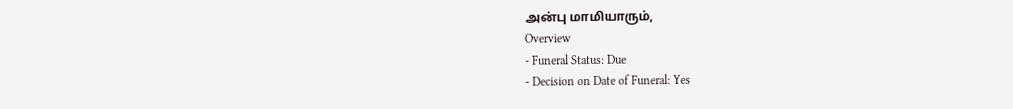அன்பு மாமியாரும்,
Overview
- Funeral Status: Due
- Decision on Date of Funeral: Yes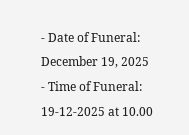- Date of Funeral: December 19, 2025
- Time of Funeral: 19-12-2025 at 10.00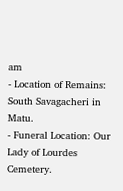am
- Location of Remains: South Savagacheri in Matu.
- Funeral Location: Our Lady of Lourdes Cemetery.